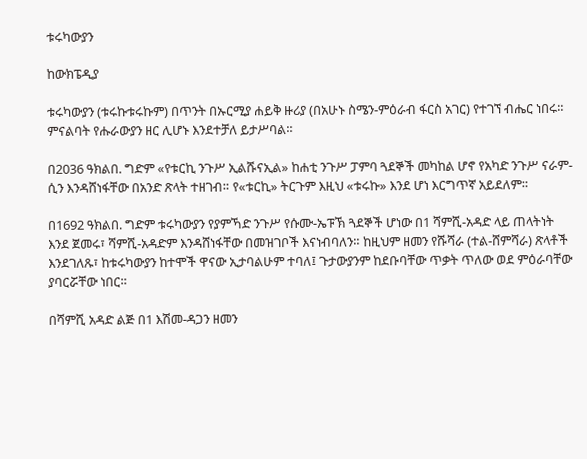ቱሩካውያን

ከውክፔዲያ

ቱሩካውያን (ቱሩኩቱሩኩም) በጥንት በኡርሚያ ሐይቅ ዙሪያ (በአሁኑ ስሜን-ምዕራብ ፋርስ አገር) የተገኘ ብሔር ነበሩ። ምናልባት የሑራውያን ዘር ሊሆኑ እንደተቻለ ይታሥባል።

በ2036 ዓክልበ. ግድም «የቱርኪ ንጉሥ ኢልሹናኢል» ከሐቲ ንጉሥ ፓምባ ጓደኞች መካከል ሆኖ የአካድ ንጉሥ ናራም-ሲን እንዳሸነፋቸው በአንድ ጽላት ተዘገብ። የ«ቱርኪ» ትርጉም እዚህ «ቱሩኩ» እንደ ሆነ እርግጥኛ አይደለም።

በ1692 ዓክልበ. ግድም ቱሩካውያን የያምኻድ ንጉሥ የሱሙ-ኤፑኽ ጓደኞች ሆነው በ1 ሻምሺ-አዳድ ላይ ጠላትነት እንደ ጀመሩ፣ ሻምሺ-አዳድም እንዳሸነፋቸው በመዝገቦች እናነብባለን። ከዚህም ዘመን የሹሻራ (ተል-ሸምሻራ) ጽላቶች እንደገለጹ፣ ከቱሩካውያን ከተሞች ዋናው ኢታባልሁም ተባለ፤ ጉታውያንም ከደቡባቸው ጥቃት ጥለው ወደ ምዕራባቸው ያባርሯቸው ነበር።

በሻምሺ አዳድ ልጅ በ1 እሽመ-ዳጋን ዘመን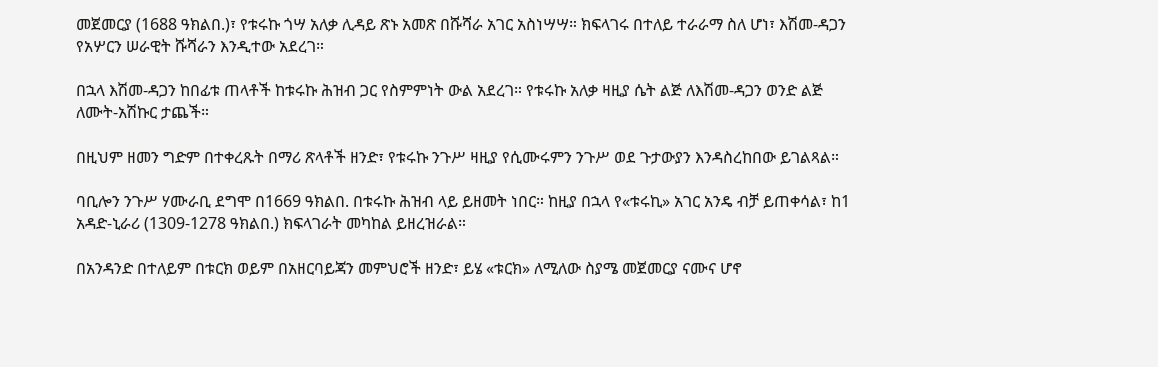መጀመርያ (1688 ዓክልበ.)፣ የቱሩኩ ጎሣ አለቃ ሊዳይ ጽኑ አመጽ በሹሻራ አገር አስነሣሣ። ክፍላገሩ በተለይ ተራራማ ስለ ሆነ፣ እሽመ-ዳጋን የአሦርን ሠራዊት ሹሻራን እንዲተው አደረገ።

በኋላ እሽመ-ዳጋን ከበፊቱ ጠላቶች ከቱሩኩ ሕዝብ ጋር የስምምነት ውል አደረገ። የቱሩኩ አለቃ ዛዚያ ሴት ልጅ ለእሽመ-ዳጋን ወንድ ልጅ ለሙት-አሽኩር ታጨች።

በዚህም ዘመን ግድም በተቀረጹት በማሪ ጽላቶች ዘንድ፣ የቱሩኩ ንጉሥ ዛዚያ የሲሙሩምን ንጉሥ ወደ ጉታውያን እንዳስረከበው ይገልጻል።

ባቢሎን ንጉሥ ሃሙራቢ ደግሞ በ1669 ዓክልበ. በቱሩኩ ሕዝብ ላይ ይዘመት ነበር። ከዚያ በኋላ የ«ቱሩኪ» አገር አንዴ ብቻ ይጠቀሳል፣ ከ1 አዳድ-ኒራሪ (1309-1278 ዓክልበ.) ክፍላገራት መካከል ይዘረዝራል።

በአንዳንድ በተለይም በቱርክ ወይም በአዘርባይጃን መምህሮች ዘንድ፣ ይሄ «ቱርክ» ለሚለው ስያሜ መጀመርያ ናሙና ሆኖ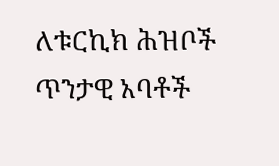ለቱርኪክ ሕዝቦች ጥንታዊ አባቶች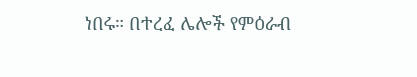ነበሩ። በተረፈ ሌሎች የምዕራብ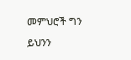መምህሮች ግን ይህንን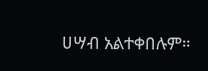ሀሣብ አልተቀበሉም።